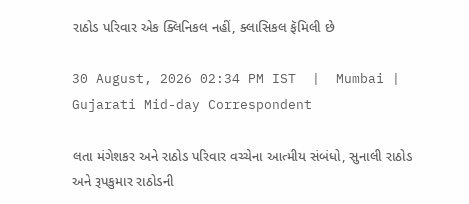રાઠોડ પરિવાર એક ક્લિનિકલ નહીં, ક્લાસિકલ ફૅમિલી છે

30 August, 2026 02:34 PM IST  |  Mumbai | Gujarati Mid-day Correspondent

લતા મંગેશકર અને રાઠોડ પરિવાર વચ્ચેના આત્મીય સંબંધો, સુનાલી રાઠોડ અને રૂપકુમાર રાઠોડની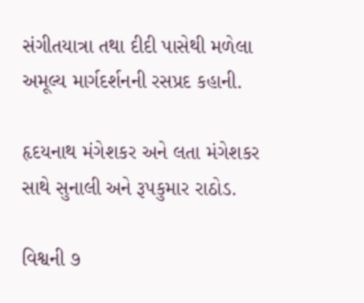સંગીતયાત્રા તથા દીદી પાસેથી મળેલા અમૂલ્ય માર્ગદર્શનની રસપ્રદ કહાની.

હૃદયનાથ મંગેશકર અને લતા મંગેશકર સાથે સુનાલી અને રૂપકુમાર રાઠોડ.

વિશ્વની ૭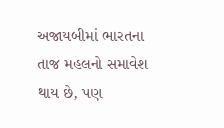અજાયબીમાં ભારતના તાજ મહલનો સમાવેશ થાય છે, પણ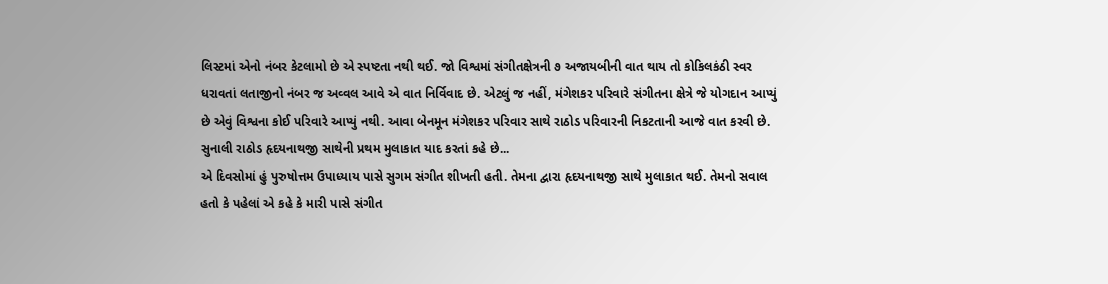લિસ્ટમાં એનો નંબર કેટલામો છે એ સ્પષ્ટતા નથી થઈ. જો વિશ્વમાં સંગીતક્ષેત્રની ૭ અજાયબીની વાત થાય તો કોકિલકંઠી સ્વર ધરાવતાં લતાજીનો નંબર જ અવ્વલ આવે એ વાત નિર્વિવાદ છે. એટલું જ નહીં, મંગેશકર પરિવારે સંગીતના ક્ષેત્રે જે યોગદાન આપ્યું છે એવું વિશ્વના કોઈ પરિવારે આપ્યું નથી. આવા બેનમૂન મંગેશકર પરિવાર સાથે રાઠોડ પરિવારની નિકટતાની આજે વાત કરવી છે.
સુનાલી રાઠોડ હૃદયનાથજી સાથેની પ્રથમ મુલાકાત યાદ કરતાં કહે છે...
એ દિવસોમાં હું પુરુષોત્તમ ઉપાધ્યાય પાસે સુગમ સંગીત શીખતી હતી. તેમના દ્વારા હૃદયનાથજી સાથે મુલાકાત થઈ. તેમનો સવાલ હતો કે પહેલાં એ કહે કે મારી પાસે સંગીત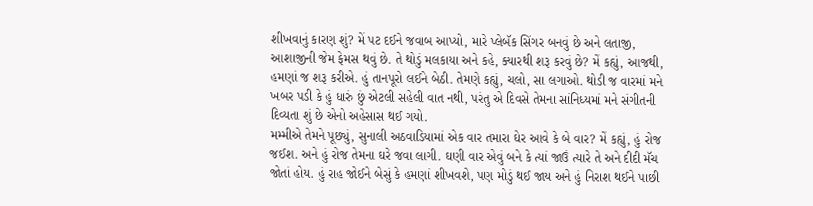શીખવાનું કારણ શું? મેં પટ દઈને જવાબ આપ્યો, મારે પ્લેબૅક સિંગર બનવું છે અને લતાજી, આશાજીની જેમ ફેમસ થવું છે. તે થોડું મલકાયા અને કહે, ક્યારથી શરૂ કરવું છે? મેં કહ્યું, આજથી, હમણાં જ શરૂ કરીએ. હું તાનપૂરો લઈને બેઠી. તેમણે કહ્યું, ચલો, સા લગાઓ. થોડી જ વારમાં મને ખબર પડી કે હું ધારું છું એટલી સહેલી વાત નથી, પરંતુ એ દિવસે તેમના સાંનિધ્યમાં મને સંગીતની દિવ્યતા શું છે એનો અહેસાસ થઈ ગયો.
મમ્મીએ તેમને પૂછ્યું, સુનાલી અઠવાડિયામાં એક વાર તમારા ઘેર આવે કે બે વાર? મેં કહ્યું, હું રોજ જઈશ. અને હું રોજ તેમના ઘરે જવા લાગી. ઘણી વાર એવું બને કે ત્યાં જાઉં ત્યારે તે અને દીદી મૅચ જોતાં હોય. હું રાહ જોઈને બેસું કે હમણાં શીખવશે, પણ મોડું થઈ જાય અને હું નિરાશ થઈને પાછી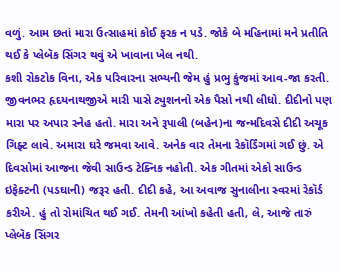વળું. આમ છતાં મારા ઉત્સાહમાં કોઈ ફરક ન પડે. જોકે બે મહિનામાં મને પ્રતીતિ થઈ કે પ્લેબૅક સિંગર થવું એ ખાવાના ખેલ નથી.
કશી રોકટોક વિના, એક પરિવારના સભ્યની જેમ હું પ્રભુ કુંજમાં આવ-જા કરતી. જીવનભર હૃદયનાથજીએ મારી પાસે ટ્યુશનનો એક પૈસો નથી લીધો. દીદીનો પણ મારા પર અપાર સ્નેહ હતો. મારા અને રૂપાલી (બહેન)ના જન્મદિવસે દીદી અચૂક ગિફ્ટ લાવે. અમારા ઘરે જમવા આવે. અનેક વાર તેમના રેકૉર્ડિંગમાં ગઈ છું. એ દિવસોમાં આજના જેવી સાઉન્ડ ટેક્નિક નહોતી. એક ગીતમાં એકો સાઉન્ડ ઇફેક્ટની (પડઘાની) જરૂર હતી. દીદી કહે, આ અવાજ સુનાલીના સ્વરમાં રેકૉર્ડ કરીએ. હું તો રોમાંચિત થઈ ગઈ. તેમની આંખો કહેતી હતી, લે, આજે તારું પ્લેબૅક સિંગર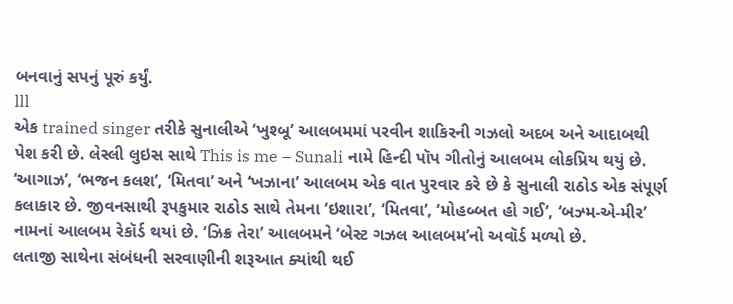બનવાનું સપનું પૂરું કર્યું.
lll
એક trained singer તરીકે સુનાલીએ ‘ખુશ્બૂ’ આલબમમાં પરવીન શાકિરની ગઝલો અદબ અને આદાબથી પેશ કરી છે. લેસ્લી લુઇસ સાથે This is me – Sunali નામે હિન્દી પૉપ ગીતોનું આલબમ લોકપ્રિય થયું છે. ‘આગાઝ’, ‘ભજન કલશ’, ‘મિતવા’ અને ‘ખઝાના’ આલબમ એક વાત પુરવાર કરે છે કે સુનાલી રાઠોડ એક સંપૂર્ણ કલાકાર છે. જીવનસાથી રૂપકુમાર રાઠોડ સાથે તેમના ‘ઇશારા’, ‘મિતવા’, ‘મોહબ્બત હો ગઈ’, ‘બઝ્મ-એ-મીર’ નામનાં આલબમ રેકૉર્ડ થયાં છે. ‘ઝિક્ર તેરા’ આલબમને ‘બેસ્ટ ગઝલ આલબમ’નો અવૉર્ડ મળ્યો છે.
લતાજી સાથેના સંબંધની સરવાણીની શરૂઆત ક્યાંથી થઈ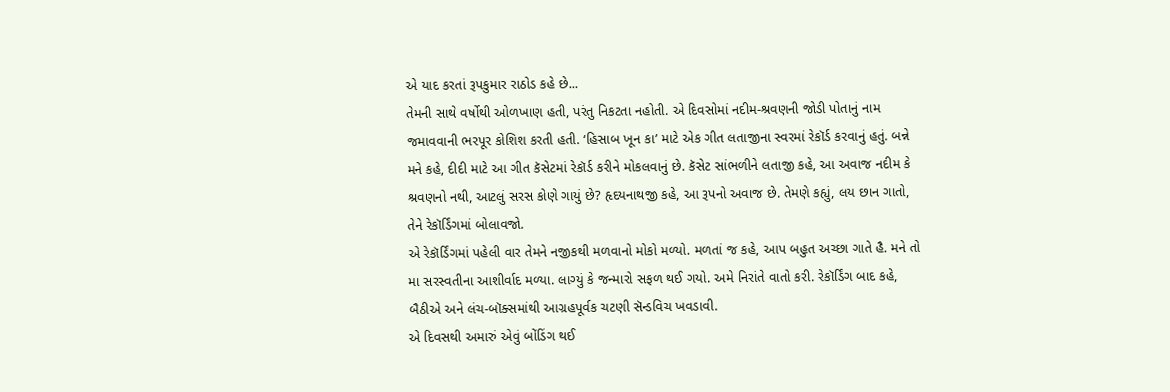એ યાદ કરતાં રૂપકુમાર રાઠોડ કહે છે...
તેમની સાથે વર્ષોથી ઓળખાણ હતી, પરંતુ નિકટતા નહોતી. એ દિવસોમાં નદીમ-શ્રવણની જોડી પોતાનું નામ જમાવવાની ભરપૂર કોશિશ કરતી હતી. ‘હિસાબ ખૂન કા’ માટે એક ગીત લતાજીના સ્વરમાં રેકૉર્ડ કરવાનું હતું. બન્ને મને કહે, દીદી માટે આ ગીત કૅસેટમાં રેકૉર્ડ કરીને મોકલવાનું છે. કૅસેટ સાંભળીને લતાજી કહે, આ અવાજ નદીમ કે શ્રવણનો નથી, આટલું સરસ કોણે ગાયું છે? હૃદયનાથજી કહે, આ રૂપનો અવાજ છે. તેમણે કહ્યું, લય છાન ગાતો, તેને રેકૉર્ડિંગમાં બોલાવજો.
એ રેકૉર્ડિંગમાં પહેલી વાર તેમને નજીકથી મળવાનો મોકો મળ્યો. મળતાં જ કહે, આપ બહુત અચ્છા ગાતે હૈ. મને તો મા સરસ્વતીના આશીર્વાદ મળ્યા. લાગ્યું કે જન્મારો સફળ થઈ ગયો. અમે નિરાંતે વાતો કરી. રેકૉર્ડિંગ બાદ કહે, બૈઠીએ અને લંચ-બૉક્સમાંથી આગ્રહપૂર્વક ચટણી સૅન્ડવિચ ખવડાવી.
એ દિવસથી અમારું એવું બોંડિંગ થઈ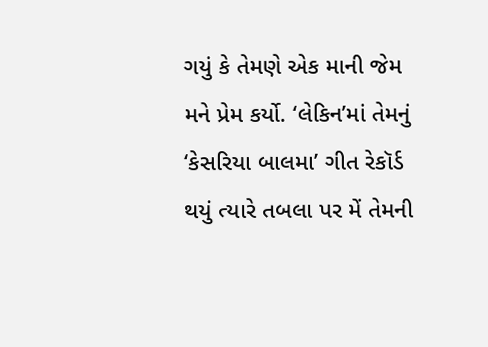ગયું કે તેમણે એક માની જેમ મને પ્રેમ કર્યો. ‘લેકિન’માં તેમનું ‘કેસરિયા બાલમા’ ગીત રેકૉર્ડ થયું ત્યારે તબલા પર મેં તેમની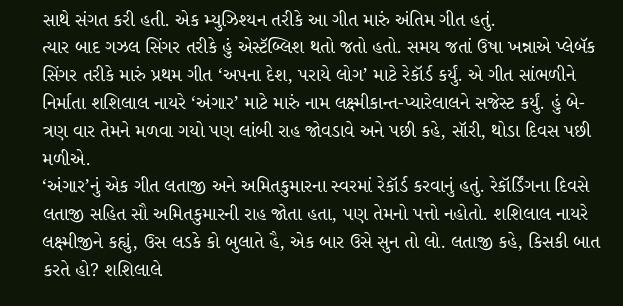સાથે સંગત કરી હતી. એક મ્યુઝિશ્યન તરીકે આ ગીત મારું અંતિમ ગીત હતું.
ત્યાર બાદ ગઝલ સિંગર તરીકે હું એસ્ટૅબ્લિશ થતો જતો હતો. સમય જતાં ઉષા ખન્નાએ પ્લેબૅક સિંગર તરીકે મારું પ્રથમ ગીત ‘અપના દેશ, પરાયે લોગ’ માટે રેકૉર્ડ કર્યું. એ ગીત સાંભળીને નિર્માતા શશિલાલ નાયરે ‘અંગાર’ માટે મારું નામ લક્ષ્મીકાન્ત-પ્યારેલાલને સજેસ્ટ કર્યું. હું બે-ત્રણ વાર તેમને મળવા ગયો પણ લાંબી રાહ જોવડાવે અને પછી કહે, સૉરી, થોડા દિવસ પછી મળીએ.
‘અંગાર’નું એક ગીત લતાજી અને અમિતકુમારના સ્વરમાં રેકૉર્ડ કરવાનું હતું. રેકૉર્ડિંગના દિવસે લતાજી સહિત સૌ અમિતકુમારની રાહ જોતા હતા, પણ તેમનો પત્તો નહોતો. શશિલાલ નાયરે લક્ષ્મીજીને કહ્યું, ઉસ લડકે કો બુલાતે હૈ, એક બાર ઉસે સુન તો લો. લતાજી કહે, કિસકી બાત કરતે હો? શશિલાલે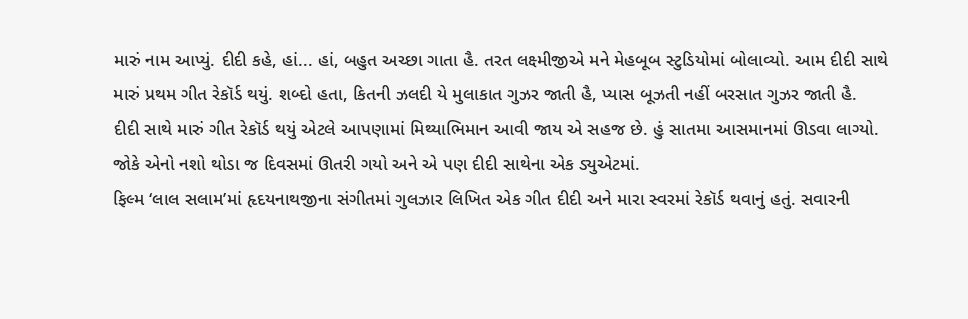મારું નામ આપ્યું. દીદી કહે, હાં... હાં, બહુત અચ્છા ગાતા હૈ. તરત લક્ષ્મીજીએ મને મેહબૂબ સ્ટુડિયોમાં બોલાવ્યો. આમ દીદી સાથે મારું પ્રથમ ગીત રેકૉર્ડ થયું. શબ્દો હતા, કિતની ઝલદી યે મુલાકાત ગુઝર જાતી હૈ, પ્યાસ બૂઝતી નહીં બરસાત ગુઝર જાતી હૈ.
દીદી સાથે મારું ગીત રેકૉર્ડ થયું એટલે આપણામાં મિથ્યાભિમાન આવી જાય એ સહજ છે. હું સાતમા આસમાનમાં ઊડવા લાગ્યો. જોકે એનો નશો થોડા જ દિવસમાં ઊતરી ગયો અને એ પણ દીદી સાથેના એક ડ્યુએટમાં.
ફિલ્મ ‘લાલ સલામ’માં હૃદયનાથજીના સંગીતમાં ગુલઝાર લિખિત એક ગીત દીદી અને મારા સ્વરમાં રેકૉર્ડ થવાનું હતું. સવારની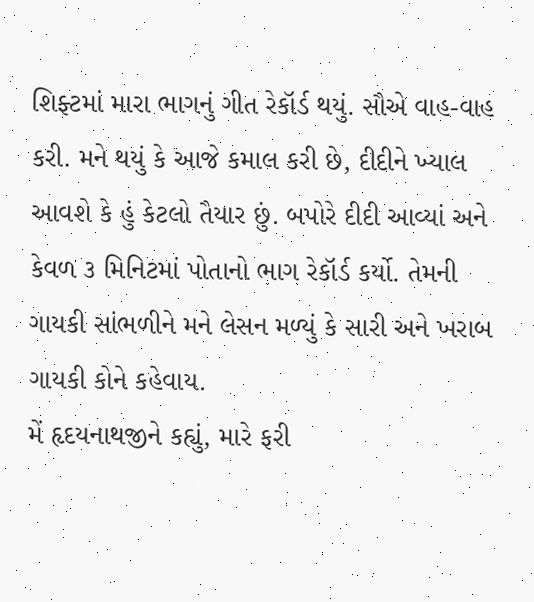શિફ્ટમાં મારા ભાગનું ગીત રેકૉર્ડ થયું. સૌએ વાહ-વાહ કરી. મને થયું કે આજે કમાલ કરી છે, દીદીને ખ્યાલ આવશે કે હું કેટલો તૈયાર છું. બપોરે દીદી આવ્યાં અને કેવળ ૩ મિનિટમાં પોતાનો ભાગ રેકૉર્ડ કર્યો. તેમની ગાયકી સાંભળીને મને લેસન મળ્યું કે સારી અને ખરાબ ગાયકી કોને કહેવાય.
મેં હૃદયનાથજીને કહ્યું, મારે ફરી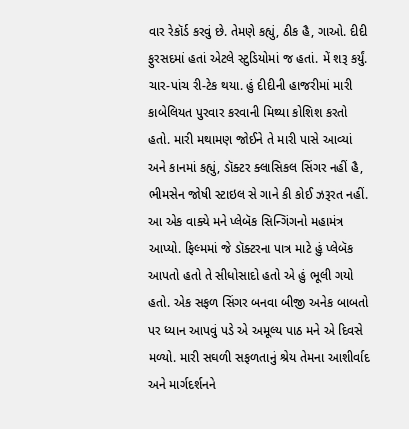વાર રેકૉર્ડ કરવું છે. તેમણે કહ્યું, ઠીક હૈ, ગાઓ. દીદી ફુરસદમાં હતાં એટલે સ્ટુડિયોમાં જ હતાં. મેં શરૂ કર્યું. ચાર-પાંચ રી-ટેક થયા. હું દીદીની હાજરીમાં મારી કાબેલિયત પુરવાર કરવાની મિથ્યા કોશિશ કરતો હતો. મારી મથામણ જોઈને તે મારી પાસે આવ્યાં અને કાનમાં કહ્યું, ડૉક્ટર ક્લાસિકલ સિંગર નહીં હૈ, ભીમસેન જોષી સ્ટાઇલ સે ગાને કી કોઈ ઝરૂરત નહીં.
આ એક વાક્યે મને પ્લેબૅક સિન્ગિંગનો મહામંત્ર આપ્યો. ફિલ્મમાં જે ડૉક્ટરના પાત્ર માટે હું પ્લેબૅક આપતો હતો તે સીધોસાદો હતો એ હું ભૂલી ગયો હતો. એક સફળ સિંગર બનવા બીજી અનેક બાબતો પર ધ્યાન આપવું પડે એ અમૂલ્ય પાઠ મને એ દિવસે મળ્યો. મારી સઘળી સફળતાનું શ્રેય તેમના આશીર્વાદ અને માર્ગદર્શનને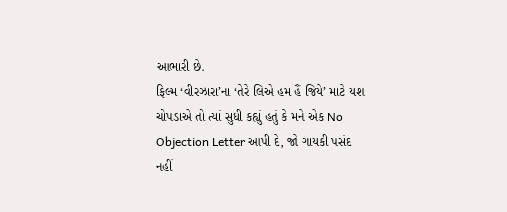આભારી છે.
ફિલ્મ ‘વીરઝારા’ના ‘તેરે લિએ હમ હૈં જિયે’ માટે યશ ચોપડાએ તો ત્યાં સુધી કહ્યું હતું કે મને એક No Objection Letter આપી દે, જો ગાયકી પસંદ નહીં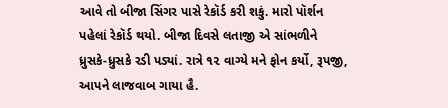આવે તો બીજા સિંગર પાસે રેકૉર્ડ કરી શકું. મારો પૉર્શન પહેલાં રેકૉર્ડ થયો. બીજા દિવસે લતાજી એ સાંભળીને ધ્રુસકે-ધ્રુસકે રડી પડ્યાં. રાત્રે ૧૨ વાગ્યે મને ફોન કર્યો, રૂપજી, આપને લાજવાબ ગાયા હૈ.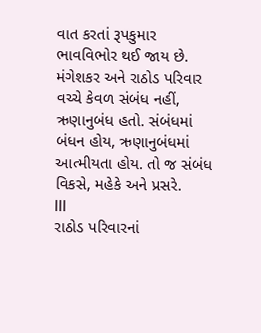વાત કરતાં રૂપકુમાર ભાવવિભોર થઈ જાય છે. મંગેશકર અને રાઠોડ પરિવાર વચ્ચે કેવળ સંબંધ નહીં, ઋણાનુબંધ હતો. સંબંધમાં બંધન હોય, ઋણાનુબંધમાં આત્મીયતા હોય. તો જ સંબંધ વિકસે, મહેકે અને પ્રસરે.
lll
રાઠોડ પરિવારનાં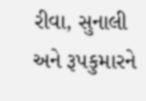રીવા, સુનાલી અને રૂપકુમારને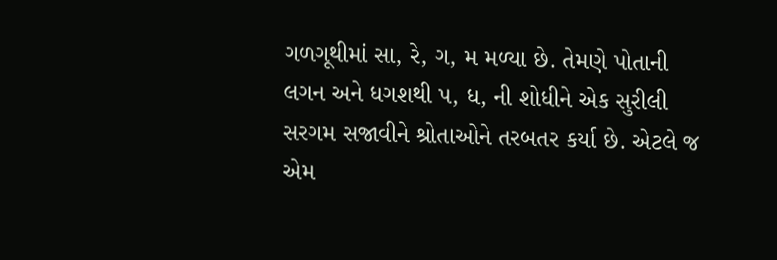ગળગૂથીમાં સા, રે, ગ, મ મળ્યા છે. તેમણે પોતાની લગન અને ધગશથી પ, ધ, ની શોધીને એક સુરીલી સરગમ સજાવીને શ્રોતાઓને તરબતર કર્યા છે. એટલે જ એમ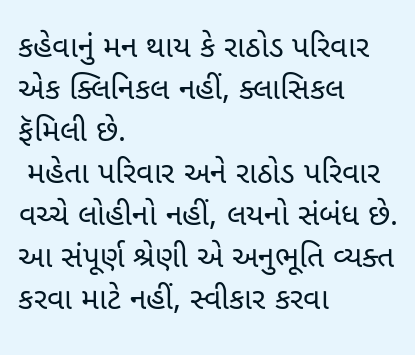કહેવાનું મન થાય કે રાઠોડ પરિવાર એક ક્લિનિકલ નહીં, ક્લાસિકલ ફૅમિલી છે.
 મહેતા પરિવાર અને રાઠોડ પરિવાર વચ્ચે લોહીનો નહીં, લયનો સંબંધ છે. આ સંપૂર્ણ શ્રેણી એ અનુભૂતિ વ્યક્ત કરવા માટે નહીં, સ્વીકાર કરવા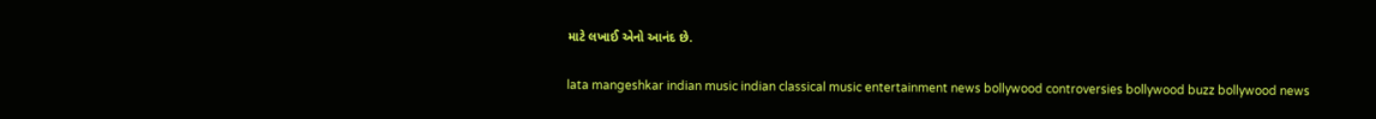માટે લખાઈ એનો આનંદ છે.

lata mangeshkar indian music indian classical music entertainment news bollywood controversies bollywood buzz bollywood news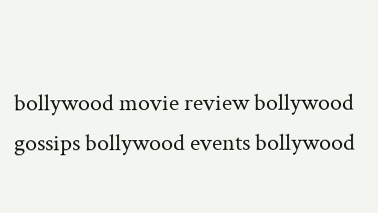bollywood movie review bollywood gossips bollywood events bollywood